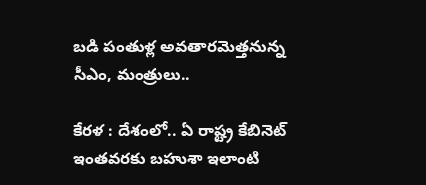బడి పంతుళ్ల అవతారమెత్తనున్న సీఎం, మంత్రులు..

కేరళ : దేశంలో.. ఏ రాష్ట్ర కేబినెట్ ఇంతవరకు బహుశా ఇలాంటి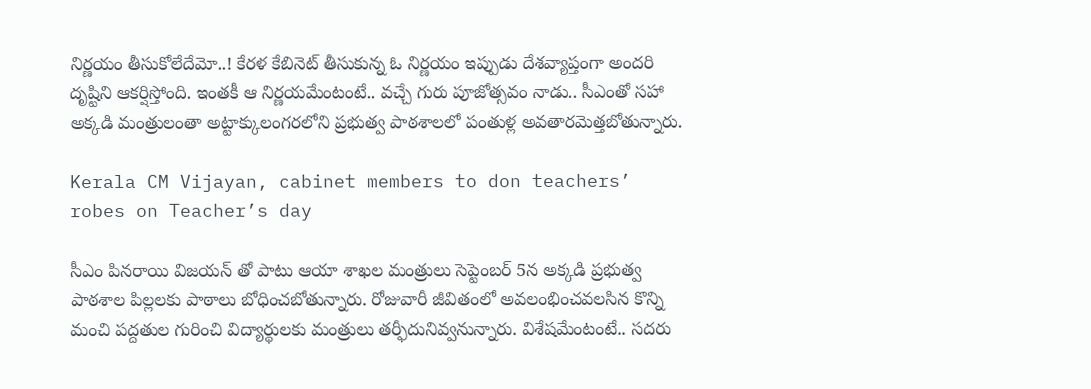నిర్ణయం తీసుకోలేదేమో..! కేరళ కేబినెట్ తీసుకున్న ఓ నిర్ణయం ఇప్పుడు దేశవ్యాప్తంగా అందరి దృష్టిని ఆకర్షిస్తోంది. ఇంతకీ ఆ నిర్ణయమేంటంటే.. వచ్చే గురు పూజోత్సవం నాడు.. సీఎంతో సహా అక్కడి మంత్రులంతా అట్టాక్కులంగ‌ర‌లోని ప్రభుత్వ పాఠశాలలో పంతుళ్ల అవతారమెత్తబోతున్నారు.

Kerala CM Vijayan, cabinet members to don teachers’ robes on Teacher’s day

సీఎం పినరాయి విజయన్ తో పాటు ఆయా శాఖల మంత్రులు సెప్టెంబర్ 5న అక్కడి ప్రభుత్వ పాఠశాల పిల్లలకు పాఠాలు బోధించబోతున్నారు. రోజువారీ జీవితంలో అవలంభించవలసిన కొన్ని మంచి పద్దతుల గురించి విద్యార్థులకు మంత్రులు తర్ఫీదునివ్వనున్నారు. విశేషమేంటంటే.. సదరు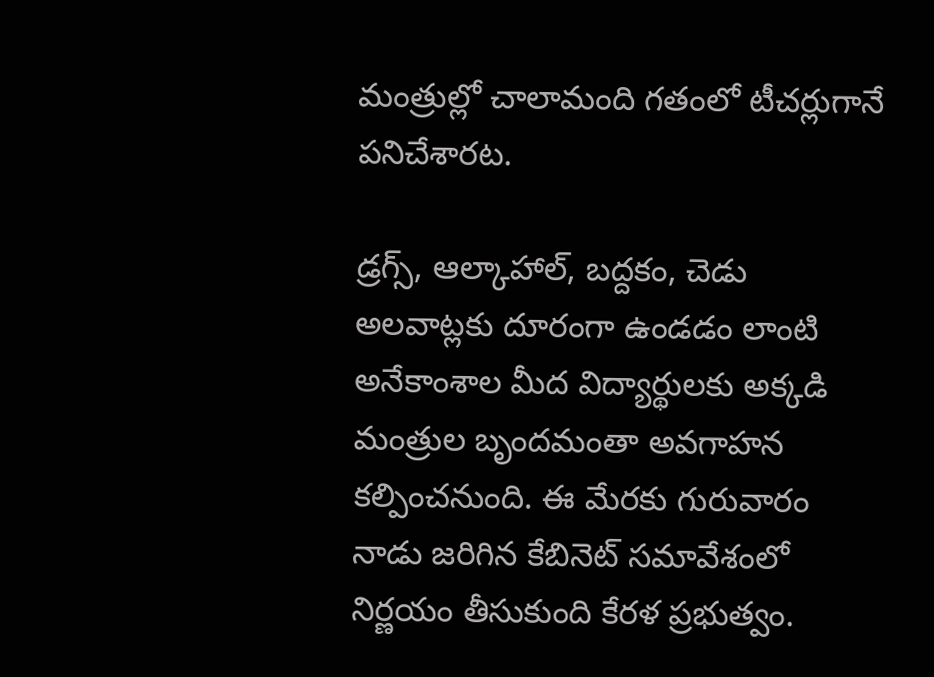మంత్రుల్లో చాలామంది గతంలో టీచర్లుగానే పనిచేశారట.

డ్రగ్స్, ఆల్కాహాల్, బద్దకం, చెడు అలవాట్లకు దూరంగా ఉండడం లాంటి అనేకాంశాల మీద విద్యార్థులకు అక్కడి మంత్రుల బృందమంతా అవగాహన కల్పించనుంది. ఈ మేరకు గురువారం నాడు జరిగిన కేబినెట్ సమావేశంలో నిర్ణయం తీసుకుంది కేరళ ప్రభుత్వం.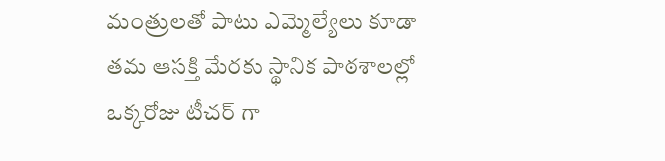మంత్రులతో పాటు ఎమ్మెల్యేలు కూడా తమ ఆసక్తి మేరకు స్థానిక పాఠశాలల్లో ఒక్కరోజు టీచర్ గా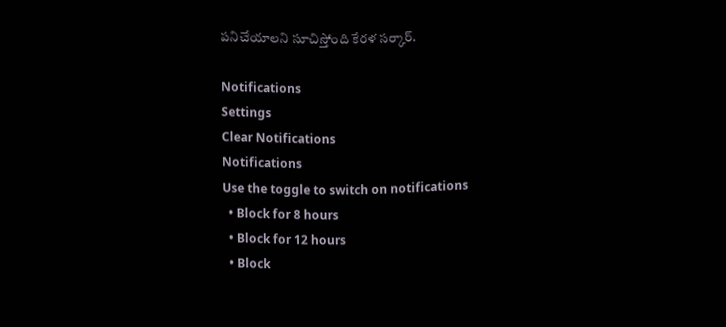పనిచేయాలని సూచిస్తోంది కేరళ సర్కార్.

Notifications
Settings
Clear Notifications
Notifications
Use the toggle to switch on notifications
  • Block for 8 hours
  • Block for 12 hours
  • Block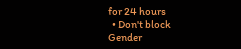for 24 hours
  • Don't block
Gender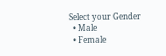Select your Gender
  • Male
  • Female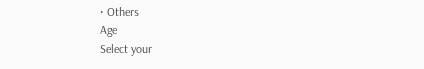• Others
Age
Select your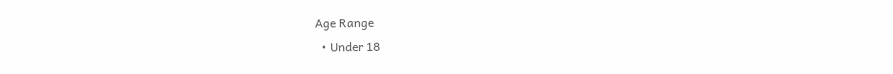Age Range
  • Under 18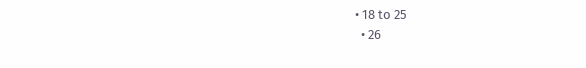• 18 to 25
  • 26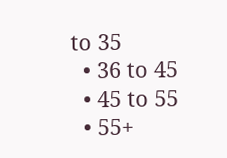to 35
  • 36 to 45
  • 45 to 55
  • 55+